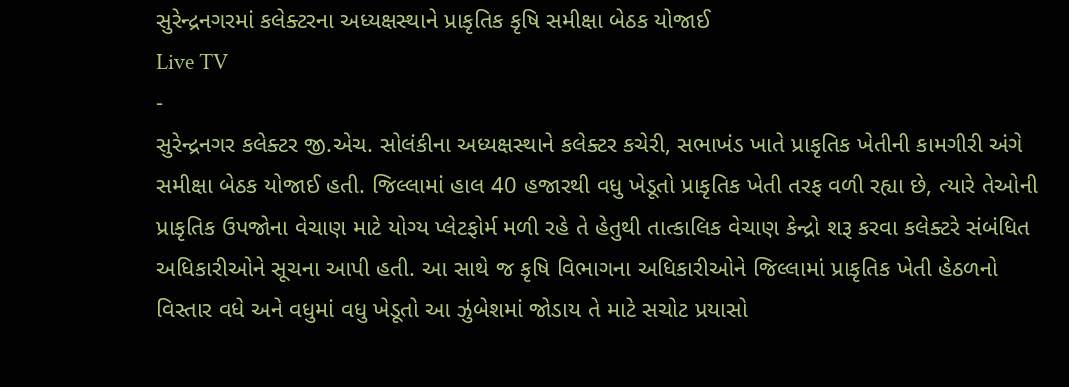સુરેન્દ્રનગરમાં કલેક્ટરના અધ્યક્ષસ્થાને પ્રાકૃતિક કૃષિ સમીક્ષા બેઠક યોજાઈ
Live TV
-
સુરેન્દ્રનગર કલેક્ટર જી.એચ. સોલંકીના અધ્યક્ષસ્થાને કલેક્ટર કચેરી, સભાખંડ ખાતે પ્રાકૃતિક ખેતીની કામગીરી અંગે સમીક્ષા બેઠક યોજાઈ હતી. જિલ્લામાં હાલ 40 હજારથી વધુ ખેડૂતો પ્રાકૃતિક ખેતી તરફ વળી રહ્યા છે, ત્યારે તેઓની પ્રાકૃતિક ઉપજોના વેચાણ માટે યોગ્ય પ્લેટફોર્મ મળી રહે તે હેતુથી તાત્કાલિક વેચાણ કેન્દ્રો શરૂ કરવા કલેક્ટરે સંબંધિત અધિકારીઓને સૂચના આપી હતી. આ સાથે જ કૃષિ વિભાગના અધિકારીઓને જિલ્લામાં પ્રાકૃતિક ખેતી હેઠળનો વિસ્તાર વધે અને વધુમાં વધુ ખેડૂતો આ ઝુંબેશમાં જોડાય તે માટે સચોટ પ્રયાસો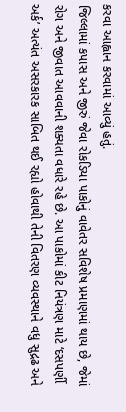કરવા આહ્વાન કરવામાં આવ્યું હતું.
જિલ્લામાં કપાસ અને જીરું જેવા રોકડિયા પાકોનું વાવેતર સવિશેષ પ્રમાણમાં થાય છે, જેમાં રોગ અને જીવાત આવવાની શક્યતા વધારે રહે છે. આ પાકોમાં કીટ નિયંત્રણ માટે ‘દસપર્ણી અર્ક’ અત્યંત અસરકારક સાબિત થઈ રહ્યો હોવાથી તેની વિતરણ વ્યવસ્થાને વધુ સુદ્રઢ અને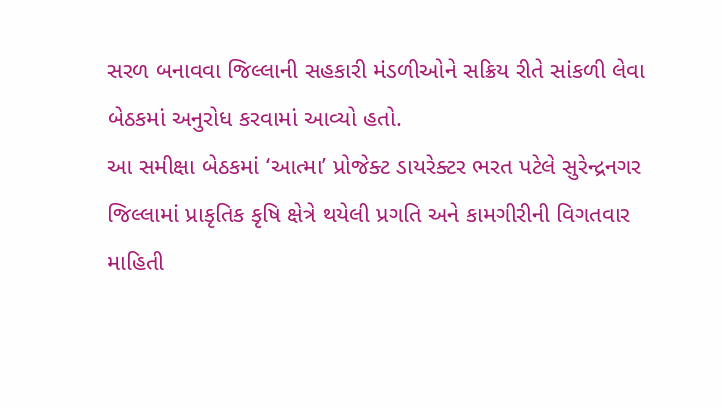સરળ બનાવવા જિલ્લાની સહકારી મંડળીઓને સક્રિય રીતે સાંકળી લેવા બેઠકમાં અનુરોધ કરવામાં આવ્યો હતો.
આ સમીક્ષા બેઠકમાં ‘આત્મા’ પ્રોજેક્ટ ડાયરેક્ટર ભરત પટેલે સુરેન્દ્રનગર જિલ્લામાં પ્રાકૃતિક કૃષિ ક્ષેત્રે થયેલી પ્રગતિ અને કામગીરીની વિગતવાર માહિતી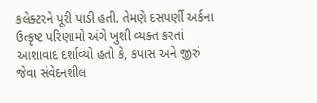કલેક્ટરને પૂરી પાડી હતી. તેમણે દસપર્ણી અર્કના ઉત્કૃષ્ટ પરિણામો અંગે ખુશી વ્યક્ત કરતાં આશાવાદ દર્શાવ્યો હતો કે, કપાસ અને જીરું જેવા સંવેદનશીલ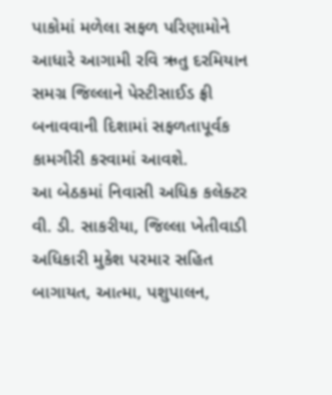પાકોમાં મળેલા સફળ પરિણામોને આધારે આગામી રવિ ઋતુ દરમિયાન સમગ્ર જિલ્લાને પેસ્ટીસાઈડ ફ્રી બનાવવાની દિશામાં સફળતાપૂર્વક કામગીરી કરવામાં આવશે.
આ બેઠકમાં નિવાસી અધિક કલેક્ટર વી. ડી. સાકરીયા, જિલ્લા ખેતીવાડી અધિકારી મુકેશ પરમાર સહિત બાગાયત, આત્મા, પશુપાલન,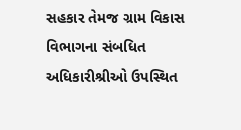સહકાર તેમજ ગ્રામ વિકાસ વિભાગના સંબધિત અધિકારીશ્રીઓ ઉપસ્થિત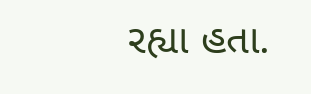રહ્યા હતા.